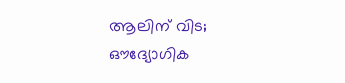ആലിന് വിട; ഔദ്യോഗിക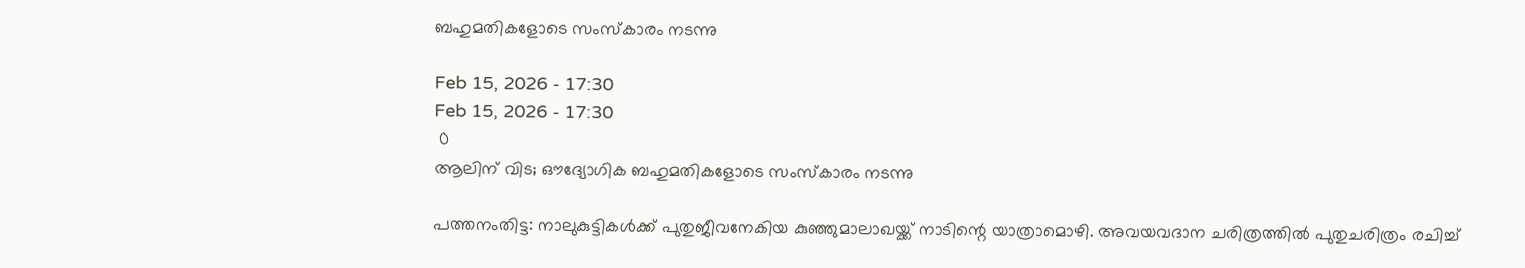ബഹുമതികളോടെ സംസ്‌കാരം നടന്നു

Feb 15, 2026 - 17:30
Feb 15, 2026 - 17:30
 0
ആലിന് വിട; ഔദ്യോഗിക ബഹുമതികളോടെ സംസ്‌കാരം നടന്നു

പത്തനംതിട്ട: നാലുകുട്ടികൾക്ക് പുതുജീവനേകിയ കുഞ്ഞുമാലാഖയ്ക്ക് നാടിന്റെ യാത്രാമൊഴി. അവയവദാന ചരിത്രത്തിൽ പുതുചരിത്രം രചിച്ച്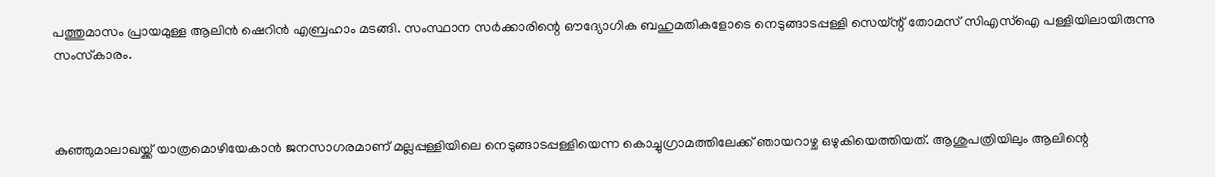പത്തുമാസം പ്രായമുള്ള ആലിൻ ഷെറിൻ എബ്രഹാം മടങ്ങി. സംസ്ഥാന സർക്കാരിന്റെ ഔദ്യോഗിക ബഹുമതികളോടെ നെടുങ്ങാടപ്പള്ളി സെയ്ന്റ് തോമസ് സിഎസ്‌ഐ പള്ളിയിലായിരുന്നു സംസ്‌കാരം.



കുഞ്ഞുമാലാഖയ്ക്ക് യാത്രമൊഴിയേകാൻ ജനസാഗരമാണ് മല്ലപ്പള്ളിയിലെ നെടുങ്ങാടപ്പള്ളിയെന്ന കൊച്ചുഗ്രാമത്തിലേക്ക് ഞായറാഴ്ച ഒഴുകിയെത്തിയത്. ആശുപത്രിയിലും ആലിന്റെ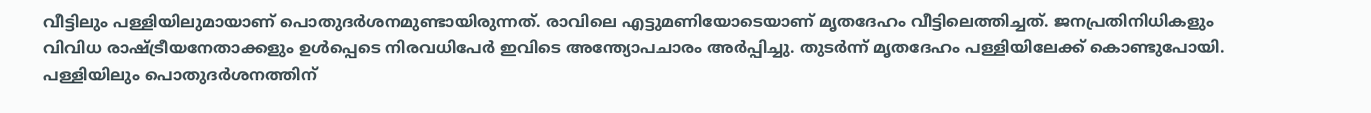വീട്ടിലും പള്ളിയിലുമായാണ് പൊതുദർശനമുണ്ടായിരുന്നത്. രാവിലെ എട്ടുമണിയോടെയാണ് മൃതദേഹം വീട്ടിലെത്തിച്ചത്. ജനപ്രതിനിധികളും വിവിധ രാഷ്ട്രീയനേതാക്കളും ഉൾപ്പെടെ നിരവധിപേർ ഇവിടെ അന്ത്യോപചാരം അർപ്പിച്ചു. തുടർന്ന് മൃതദേഹം പള്ളിയിലേക്ക് കൊണ്ടുപോയി. പള്ളിയിലും പൊതുദർശനത്തിന്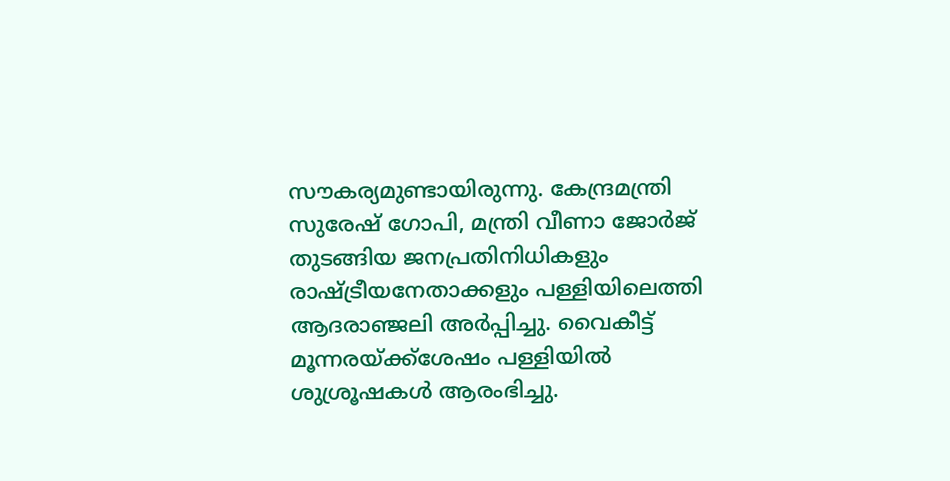സൗകര്യമുണ്ടായിരുന്നു. കേന്ദ്രമന്ത്രി സുരേഷ് ഗോപി, മന്ത്രി വീണാ ജോർജ് തുടങ്ങിയ ജനപ്രതിനിധികളും രാഷ്ട്രീയനേതാക്കളും പള്ളിയിലെത്തി ആദരാഞ്ജലി അർപ്പിച്ചു. വൈകീട്ട് മൂന്നരയ്ക്ക്ശേഷം പള്ളിയിൽ ശുശ്രൂഷകൾ ആരംഭിച്ചു.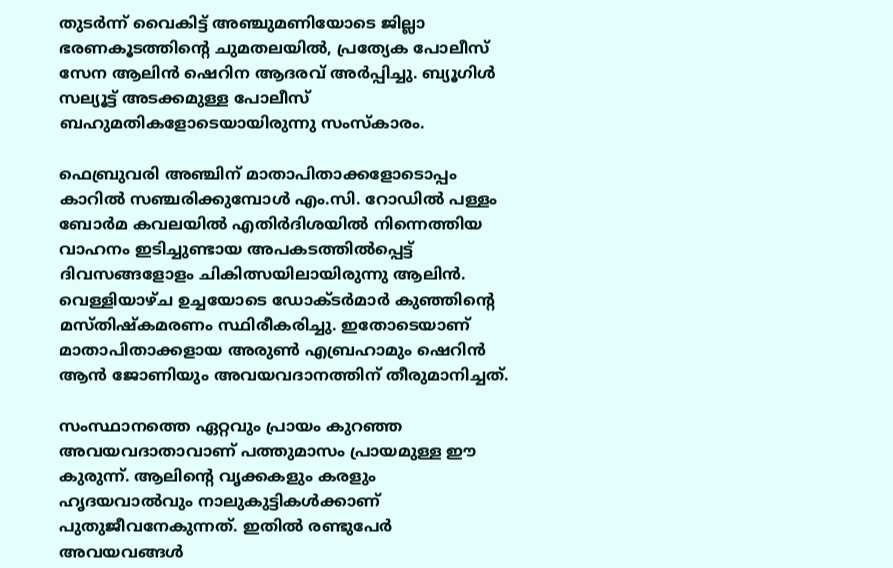തുടർന്ന് വൈകിട്ട് അഞ്ചുമണിയോടെ ജില്ലാ ഭരണകൂടത്തിന്റെ ചുമതലയിൽ, പ്രത്യേക പോലീസ് സേന ആലിൻ ഷെറിന ആദരവ് അർപ്പിച്ചു. ബ്യൂഗിൾ സല്യൂട്ട് അടക്കമുള്ള പോലീസ് ബഹുമതികളോടെയായിരുന്നു സംസ്‌കാരം.

ഫെബ്രുവരി അഞ്ചിന് മാതാപിതാക്കളോടൊപ്പം കാറിൽ സഞ്ചരിക്കുമ്പോൾ എം.സി. റോഡിൽ പള്ളം ബോർമ കവലയിൽ എതിർദിശയിൽ നിന്നെത്തിയ വാഹനം ഇടിച്ചുണ്ടായ അപകടത്തിൽപ്പെട്ട് ദിവസങ്ങളോളം ചികിത്സയിലായിരുന്നു ആലിൻ. വെള്ളിയാഴ്ച ഉച്ചയോടെ ഡോക്ടർമാർ കുഞ്ഞിന്റെ മസ്തിഷ്‌കമരണം സ്ഥിരീകരിച്ചു. ഇതോടെയാണ് മാതാപിതാക്കളായ അരുൺ എബ്രഹാമും ഷെറിൻ ആൻ ജോണിയും അവയവദാനത്തിന് തീരുമാനിച്ചത്.

സംസ്ഥാനത്തെ ഏറ്റവും പ്രായം കുറഞ്ഞ അവയവദാതാവാണ് പത്തുമാസം പ്രായമുള്ള ഈ കുരുന്ന്. ആലിന്റെ വൃക്കകളും കരളും ഹൃദയവാൽവും നാലുകുട്ടികൾക്കാണ് പുതുജീവനേകുന്നത്. ഇതിൽ രണ്ടുപേർ അവയവങ്ങൾ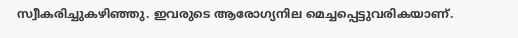സ്വീകരിച്ചുകഴിഞ്ഞു. ഇവരുടെ ആരോഗ്യനില മെച്ചപ്പെട്ടുവരികയാണ്.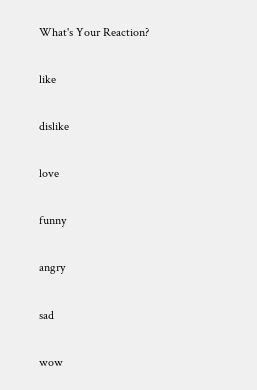What's Your Reaction?

like

dislike

love

funny

angry

sad

wow